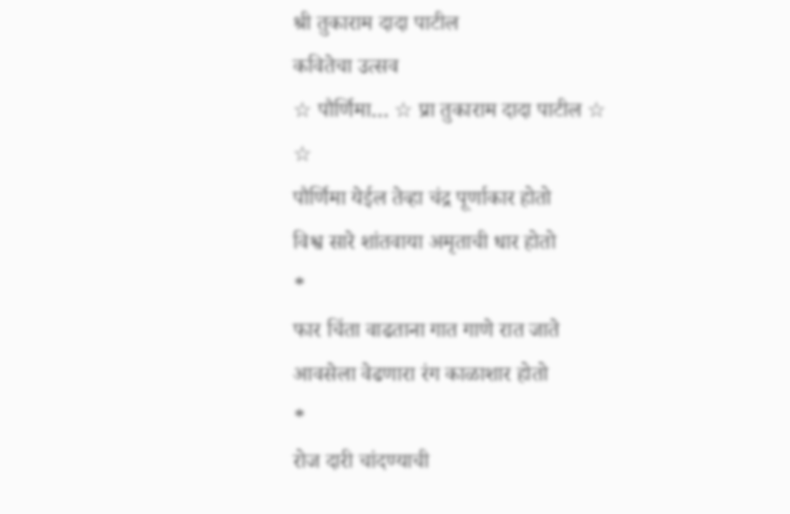श्री तुकाराम दादा पाटील
कवितेचा उत्सव
☆ पौर्णिमा… ☆ प्रा तुकाराम दादा पाटील ☆
☆
पौर्णिमा येईल तेव्हा चंद्र पूर्णाकार होतो
विश्व सारे शांतवाया अमृताची धार होतो
*
फार चिंता वाढताना गात गाणे रात जाते
आवसेला वेढणारा रंग काळाशार होतो
*
रोज दारी चांदण्याची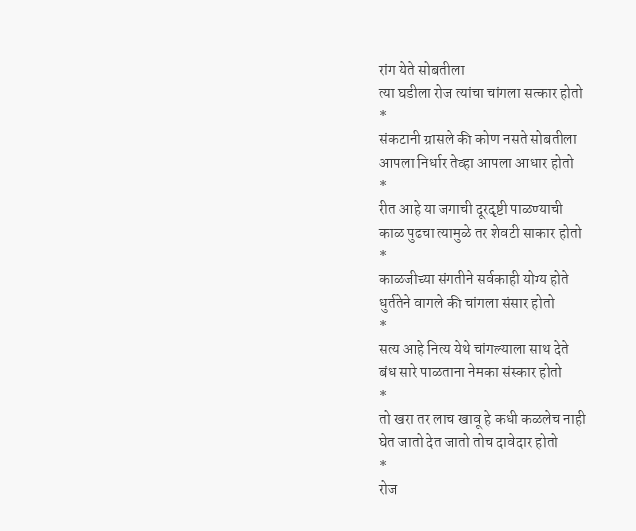रांग येते सोबतीला
त्या घडीला रोज त्यांचा चांगला सत्कार होतो
*
संकटानी ग्रासले की कोण नसते सोबतीला
आपला निर्धार तेव्हा आपला आधार होतो
*
रीत आहे या जगाची दूरदृष्टी पाळण्याची
काळ पुढचा त्यामुळे तर शेवटी साकार होतो
*
काळजीच्या संगतीने सर्वकाही योग्य होते
धुर्ततेने वागले की चांगला संसार होतो
*
सत्य आहे नित्य येथे चांगल्याला साथ देते
बंध सारे पाळताना नेमका संस्कार होतो
*
तो खरा तर लाच खावू हे कधी कळलेच नाही
घेत जातो देत जातो तोच दावेदार होतो
*
रोज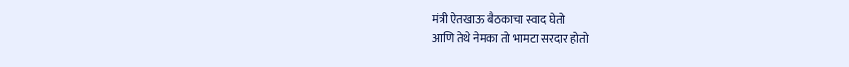मंत्री ऐतखाऊ बैठकाचा स्वाद घेतो
आणि तेथे नेमका तो भामटा सरदार होतो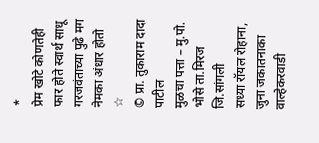*
प्रेम खोटे कोणतेही फार होते स्वार्थ साधू
गरजवंताच्या पुढे मग नेमका अंधार होतो
☆
© प्रा. तुकाराम दादा पाटील
मुळचा पत्ता – मु.पो. भोसे ता.मिरज जि.सांगली
सध्या रॉयल रोहाना, जुना जकातनाका वाल्हेकरवाडी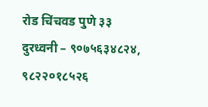रोड चिंचवड पुणे ३३
दुरध्वनी – ९०७५६३४८२४, ९८२२०१८५२६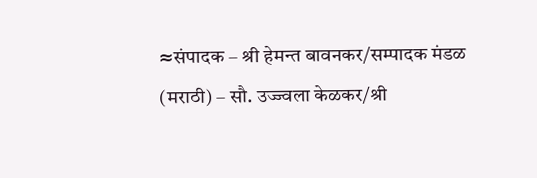≈संपादक – श्री हेमन्त बावनकर/सम्पादक मंडळ (मराठी) – सौ. उज्ज्वला केळकर/श्री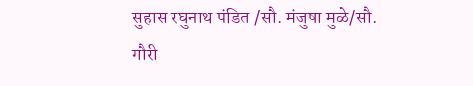सुहास रघुनाथ पंडित /सौ. मंजुषा मुळे/सौ. गौरी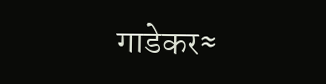गाडेकर≈